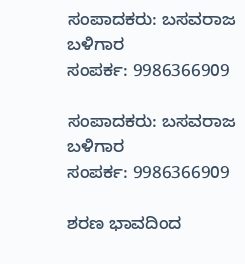ಸಂಪಾದಕರು: ಬಸವರಾಜ ಬಳಿಗಾರ
ಸಂಪರ್ಕ: 9986366909

ಸಂಪಾದಕರು: ಬಸವರಾಜ ಬಳಿಗಾರ
ಸಂಪರ್ಕ: 9986366909

ಶರಣ ಭಾವದಿಂದ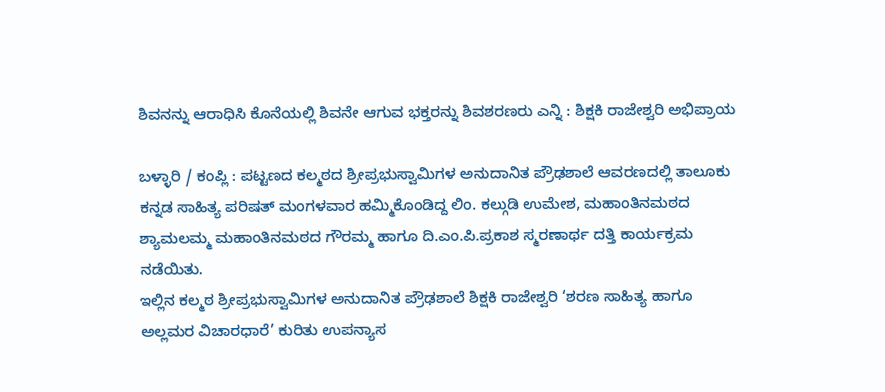ಶಿವನನ್ನು ಆರಾಧಿಸಿ ಕೊನೆಯಲ್ಲಿ ಶಿವನೇ ಆಗುವ ಭಕ್ತರನ್ನು ಶಿವಶರಣರು ಎನ್ನಿ : ಶಿಕ್ಷಕಿ ರಾಜೇಶ್ವರಿ ಅಭಿಪ್ರಾಯ

ಬಳ್ಳಾರಿ / ಕಂಪ್ಲಿ : ಪಟ್ಟಣದ ಕಲ್ಮಠದ ಶ್ರೀಪ್ರಭುಸ್ವಾಮಿಗಳ ಅನುದಾನಿತ ಪ್ರೌಢಶಾಲೆ ಆವರಣದಲ್ಲಿ ತಾಲೂಕು ಕನ್ನಡ ಸಾಹಿತ್ಯ ಪರಿಷತ್ ಮಂಗಳವಾರ ಹಮ್ಮಿಕೊಂಡಿದ್ದ ಲಿಂ. ಕಲ್ಗುಡಿ ಉಮೇಶ, ಮಹಾಂತಿನಮಠದ ಶ್ಯಾಮಲಮ್ಮ ಮಹಾಂತಿನಮಠದ ಗೌರಮ್ಮ ಹಾಗೂ ದಿ.ಎಂ.ಪಿ.ಪ್ರಕಾಶ ಸ್ಮರಣಾರ್ಥ ದತ್ತಿ ಕಾರ್ಯಕ್ರಮ ನಡೆಯಿತು.
ಇಲ್ಲಿನ ಕಲ್ಮಠ ಶ್ರೀಪ್ರಭುಸ್ವಾಮಿಗಳ ಅನುದಾನಿತ ಪ್ರೌಢಶಾಲೆ ಶಿಕ್ಷಕಿ ರಾಜೇಶ್ವರಿ ‘ಶರಣ ಸಾಹಿತ್ಯ ಹಾಗೂ ಅಲ್ಲಮರ ವಿಚಾರಧಾರೆ’ ಕುರಿತು ಉಪನ್ಯಾಸ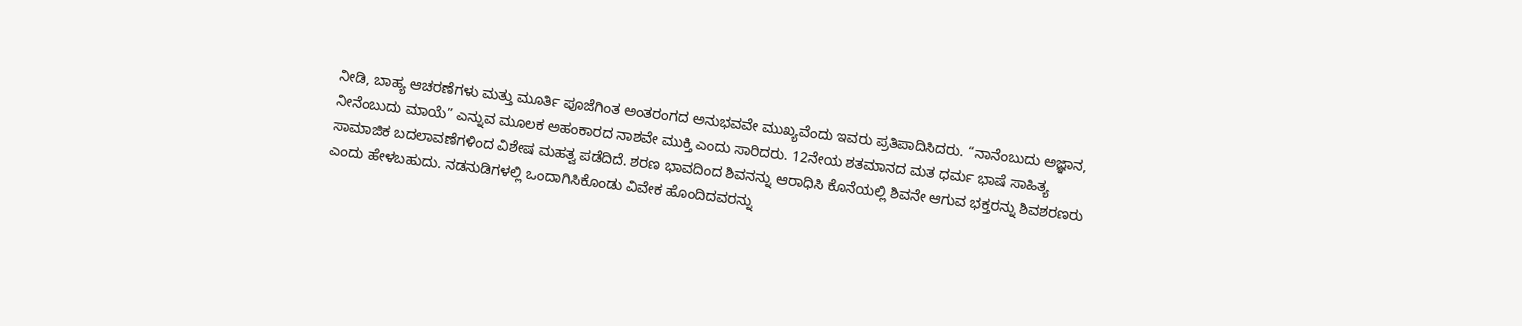ನೀಡಿ, ಬಾಹ್ಯ ಆಚರಣೆಗಳು ಮತ್ತು ಮೂರ್ತಿ ಪೂಜೆಗಿಂತ ಅಂತರಂಗದ ಅನುಭವವೇ ಮುಖ್ಯವೆಂದು ಇವರು ಪ್ರತಿಪಾದಿಸಿದರು. “ನಾನೆಂಬುದು ಅಜ್ಞಾನ, ನೀನೆಂಬುದು ಮಾಯೆ” ಎನ್ನುವ ಮೂಲಕ ಅಹಂಕಾರದ ನಾಶವೇ ಮುಕ್ತಿ ಎಂದು ಸಾರಿದರು. 12ನೇಯ ಶತಮಾನದ ಮತ ಧರ್ಮ ಭಾಷೆ ಸಾಹಿತ್ಯ ಸಾಮಾಜಿಕ ಬದಲಾವಣೆಗಳಿಂದ ವಿಶೇಷ ಮಹತ್ವ ಪಡೆದಿದೆ. ಶರಣ ಭಾವದಿಂದ ಶಿವನನ್ನು ಆರಾಧಿಸಿ ಕೊನೆಯಲ್ಲಿ ಶಿವನೇ ಆಗುವ ಭಕ್ತರನ್ನು ಶಿವಶರಣರು ಎಂದು ಹೇಳಬಹುದು. ನಡನುಡಿಗಳಲ್ಲಿ ಒಂದಾಗಿಸಿಕೊಂಡು ವಿವೇಕ ಹೊಂದಿದವರನ್ನು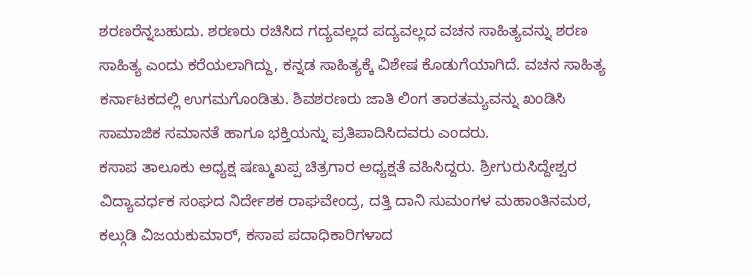ಶರಣರೆನ್ನಬಹುದು. ಶರಣರು ರಚಿಸಿದ ಗದ್ಯವಲ್ಲದ ಪದ್ಯವಲ್ಲದ ವಚನ ಸಾಹಿತ್ಯವನ್ನು ಶರಣ ಸಾಹಿತ್ಯ ಎಂದು ಕರೆಯಲಾಗಿದ್ದು, ಕನ್ನಡ ಸಾಹಿತ್ಯಕ್ಕೆ ವಿಶೇಷ ಕೊಡುಗೆಯಾಗಿದೆ. ವಚನ ಸಾಹಿತ್ಯ ಕರ್ನಾಟಕದಲ್ಲಿ ಉಗಮಗೊಂಡಿತು. ಶಿವಶರಣರು ಜಾತಿ ಲಿಂಗ ತಾರತಮ್ಯವನ್ನು ಖಂಡಿಸಿ ಸಾಮಾಜಿಕ ಸಮಾನತೆ ಹಾಗೂ ಭಕ್ತಿಯನ್ನು ಪ್ರತಿಪಾದಿಸಿದವರು ಎಂದರು.
ಕಸಾಪ ತಾಲೂಕು ಅಧ್ಯಕ್ಷ ಷಣ್ಮುಖಪ್ಪ ಚಿತ್ರಗಾರ ಅಧ್ಯಕ್ಷತೆ ವಹಿಸಿದ್ದರು. ಶ್ರೀಗುರುಸಿದ್ದೇಶ್ವರ ವಿದ್ಯಾವರ್ಧಕ ಸಂಘದ ನಿರ್ದೇಶಕ ರಾಘವೇಂದ್ರ, ದತ್ತಿ ದಾನಿ ಸುಮಂಗಳ ಮಹಾಂತಿನಮಠ, ಕಲ್ಗುಡಿ ವಿಜಯಕುಮಾರ್, ಕಸಾಪ ಪದಾಧಿಕಾರಿಗಳಾದ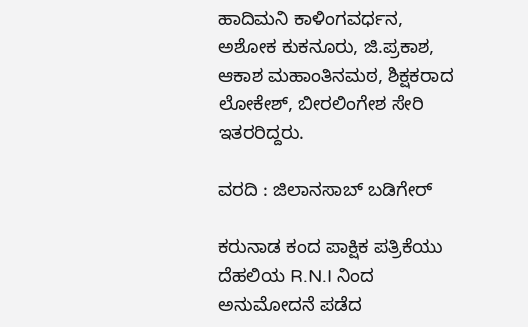ಹಾದಿಮನಿ ಕಾಳಿಂಗವರ್ಧನ, ಅಶೋಕ ಕುಕನೂರು, ಜಿ.ಪ್ರಕಾಶ, ಆಕಾಶ ಮಹಾಂತಿನಮಠ, ಶಿಕ್ಷಕರಾದ ಲೋಕೇಶ್, ಬೀರಲಿಂಗೇಶ ಸೇರಿ ಇತರರಿದ್ದರು.

ವರದಿ : ಜಿಲಾನಸಾಬ್ ಬಡಿಗೇರ್

ಕರುನಾಡ ಕಂದ ಪಾಕ್ಷಿಕ ಪತ್ರಿಕೆಯು ದೆಹಲಿಯ R.N.I ನಿಂದ ಅನುಮೋದನೆ ಪಡೆದ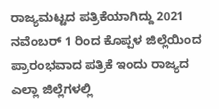ರಾಜ್ಯಮಟ್ಟದ ಪತ್ರಿಕೆಯಾಗಿದ್ದು 2021 ನವೆಂಬರ್ 1 ರಿಂದ ಕೊಪ್ಪಳ ಜಿಲ್ಲೆಯಿಂದ ಪ್ರಾರಂಭವಾದ ಪತ್ರಿಕೆ ಇಂದು ರಾಜ್ಯದ ಎಲ್ಲಾ ಜಿಲ್ಲೆಗಳಲ್ಲಿ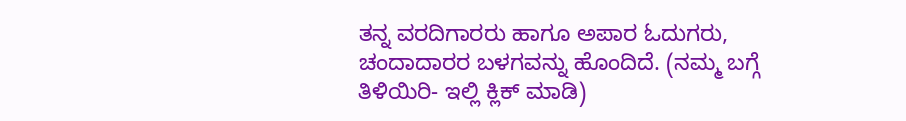ತನ್ನ ವರದಿಗಾರರು ಹಾಗೂ ಅಪಾರ ಓದುಗರು, ಚಂದಾದಾರರ ಬಳಗವನ್ನು ಹೊಂದಿದೆ. (ನಮ್ಮ ಬಗ್ಗೆ ತಿಳಿಯಿರಿ- ಇಲ್ಲಿ ಕ್ಲಿಕ್‌ ಮಾಡಿ)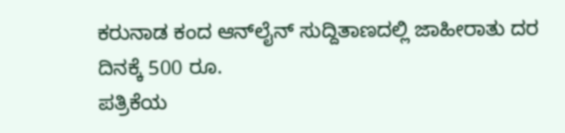ಕರುನಾಡ ಕಂದ ಆನ್‌ಲೈನ್‌ ಸುದ್ದಿತಾಣದಲ್ಲಿ ಜಾಹೀರಾತು ದರ ದಿನಕ್ಕೆ 500 ರೂ.
ಪತ್ರಿಕೆಯ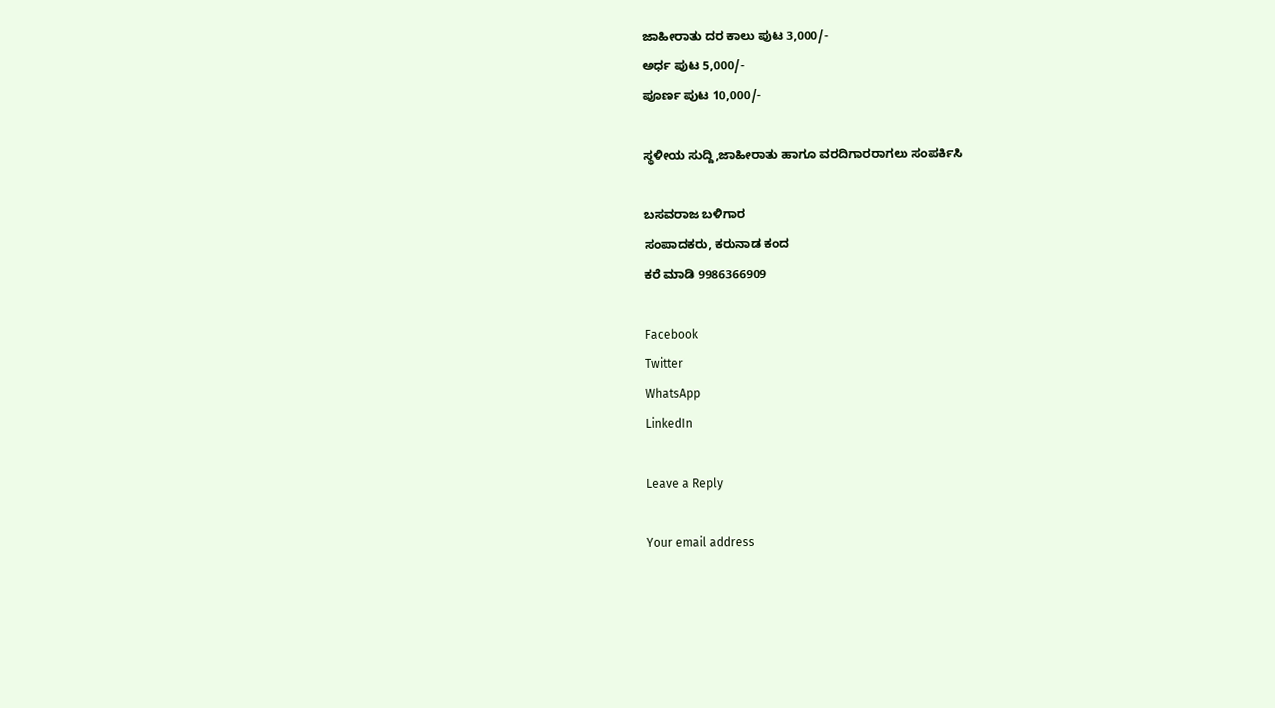ಜಾಹೀರಾತು ದರ ಕಾಲು ಪುಟ 3,000/-
ಅರ್ಧ ಪುಟ 5,000/-
ಪೂರ್ಣ ಪುಟ 10,000/-

ಸ್ಥಳೀಯ ಸುದ್ದಿ,ಜಾಹೀರಾತು ಹಾಗೂ ವರದಿಗಾರರಾಗಲು ಸಂಪರ್ಕಿಸಿ

ಬಸವರಾಜ ಬಳಿಗಾರ
ಸಂಪಾದಕರು, ಕರುನಾಡ ಕಂದ
ಕರೆ ಮಾಡಿ 9986366909

Facebook
Twitter
WhatsApp
LinkedIn

Leave a Reply

Your email address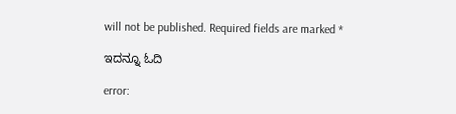will not be published. Required fields are marked *

ಇದನ್ನೂ ಓದಿ

error: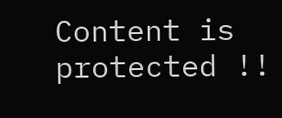Content is protected !!